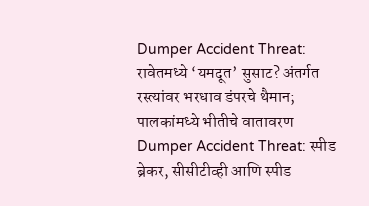Dumper Accident Threat: रावेतमध्ये ‘यमदूत’ सुसाट? अंतर्गत रस्त्यांवर भरधाव डंपरचे थैमान; पालकांमध्ये भीतीचे वातावरण
Dumper Accident Threat: स्पीड ब्रेकर, सीसीटीव्ही आणि स्पीड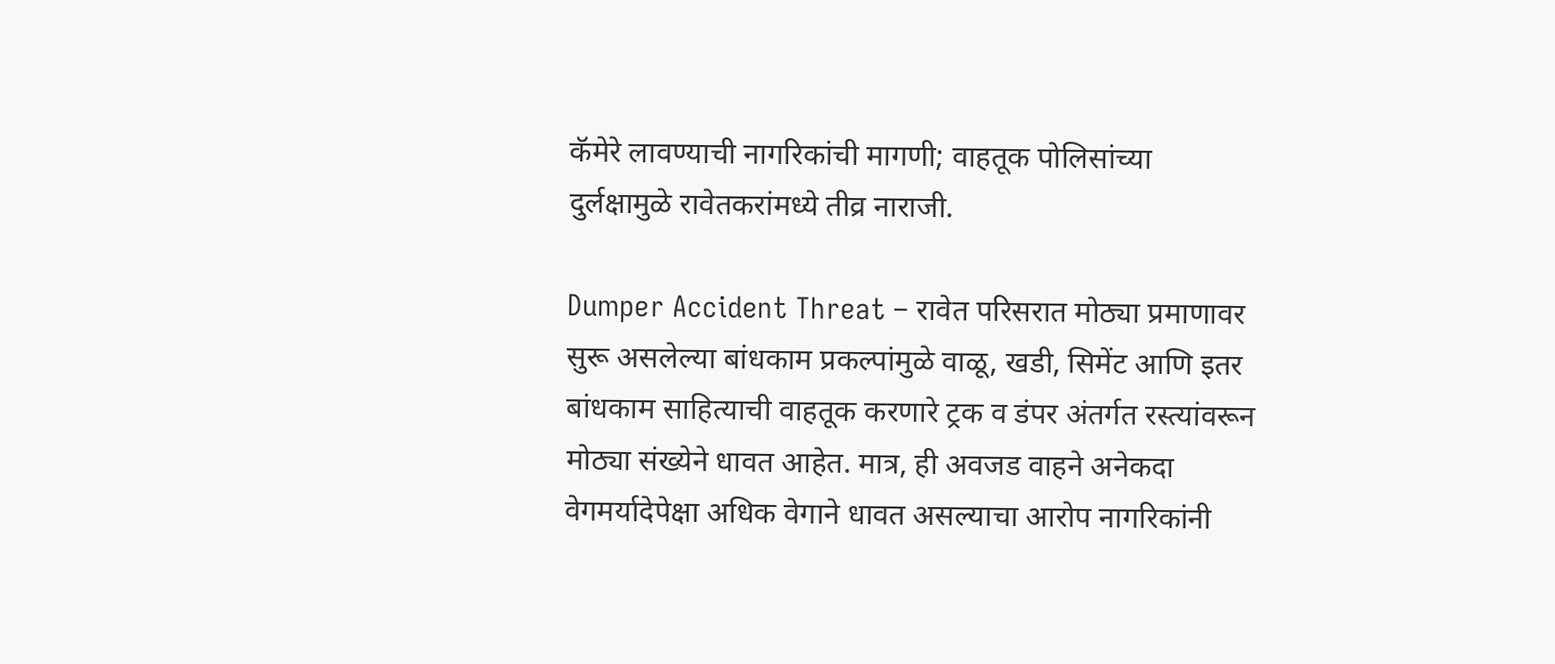कॅमेरे लावण्याची नागरिकांची मागणी; वाहतूक पोलिसांच्या दुर्लक्षामुळे रावेतकरांमध्ये तीव्र नाराजी.

Dumper Accident Threat – रावेत परिसरात मोठ्या प्रमाणावर सुरू असलेल्या बांधकाम प्रकल्पांमुळे वाळू, खडी, सिमेंट आणि इतर बांधकाम साहित्याची वाहतूक करणारे ट्रक व डंपर अंतर्गत रस्त्यांवरून मोठ्या संख्येने धावत आहेत. मात्र, ही अवजड वाहने अनेकदा वेगमर्यादेपेक्षा अधिक वेगाने धावत असल्याचा आरोप नागरिकांनी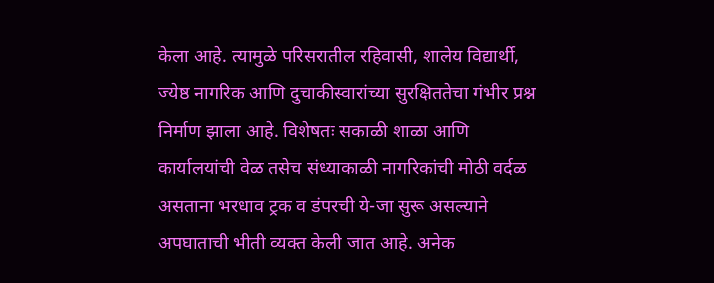केला आहे. त्यामुळे परिसरातील रहिवासी, शालेय विद्यार्थी,
ज्येष्ठ नागरिक आणि दुचाकीस्वारांच्या सुरक्षिततेचा गंभीर प्रश्न निर्माण झाला आहे. विशेषतः सकाळी शाळा आणि कार्यालयांची वेळ तसेच संध्याकाळी नागरिकांची मोठी वर्दळ असताना भरधाव ट्रक व डंपरची ये-जा सुरू असल्याने अपघाताची भीती व्यक्त केली जात आहे. अनेक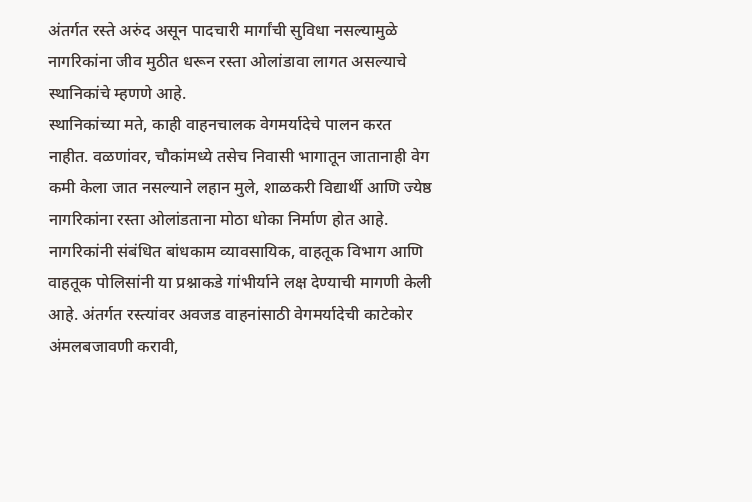अंतर्गत रस्ते अरुंद असून पादचारी मार्गांची सुविधा नसल्यामुळे नागरिकांना जीव मुठीत धरून रस्ता ओलांडावा लागत असल्याचे स्थानिकांचे म्हणणे आहे.
स्थानिकांच्या मते, काही वाहनचालक वेगमर्यादेचे पालन करत नाहीत. वळणांवर, चौकांमध्ये तसेच निवासी भागातून जातानाही वेग कमी केला जात नसल्याने लहान मुले, शाळकरी विद्यार्थी आणि ज्येष्ठ नागरिकांना रस्ता ओलांडताना मोठा धोका निर्माण होत आहे. नागरिकांनी संबंधित बांधकाम व्यावसायिक, वाहतूक विभाग आणि वाहतूक पोलिसांनी या प्रश्नाकडे गांभीर्याने लक्ष देण्याची मागणी केली आहे. अंतर्गत रस्त्यांवर अवजड वाहनांसाठी वेगमर्यादेची काटेकोर अंमलबजावणी करावी,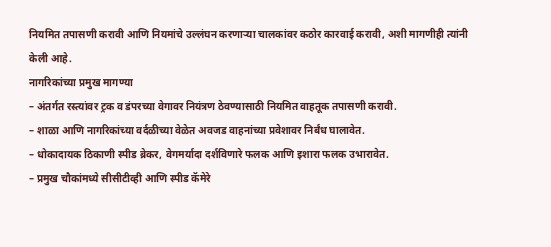नियमित तपासणी करावी आणि नियमांचे उल्लंघन करणाऱ्या चालकांवर कठोर कारवाई करावी, अशी मागणीही त्यांनी केली आहे.
नागरिकांच्या प्रमुख मागण्या
– अंतर्गत रस्त्यांवर ट्रक व डंपरच्या वेगावर नियंत्रण ठेवण्यासाठी नियमित वाहतूक तपासणी करावी.
– शाळा आणि नागरिकांच्या वर्दळीच्या वेळेत अवजड वाहनांच्या प्रवेशावर निर्बंध घालावेत.
– धोकादायक ठिकाणी स्पीड ब्रेकर, वेगमर्यादा दर्शविणारे फलक आणि इशारा फलक उभारावेत.
– प्रमुख चौकांमध्ये सीसीटीव्ही आणि स्पीड कॅमेरे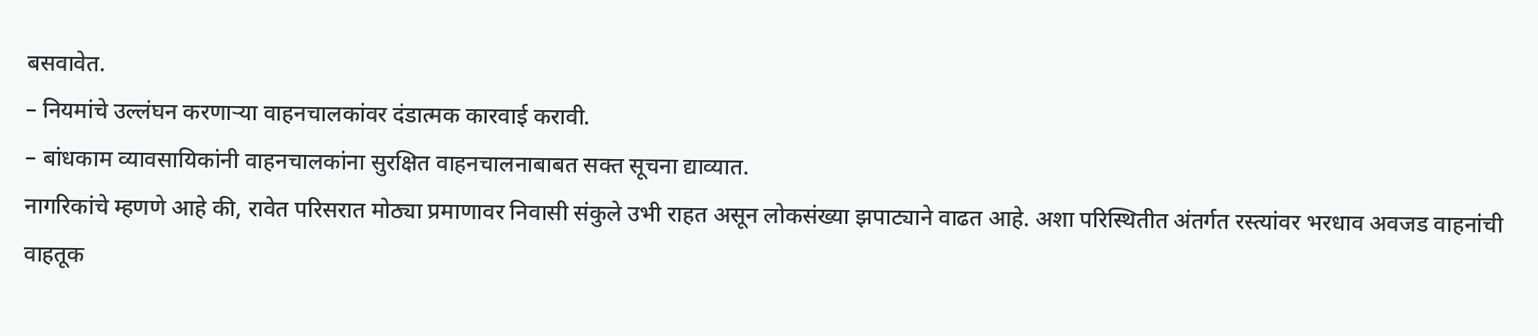बसवावेत.
– नियमांचे उल्लंघन करणाऱ्या वाहनचालकांवर दंडात्मक कारवाई करावी.
– बांधकाम व्यावसायिकांनी वाहनचालकांना सुरक्षित वाहनचालनाबाबत सक्त सूचना द्याव्यात.
नागरिकांचे म्हणणे आहे की, रावेत परिसरात मोठ्या प्रमाणावर निवासी संकुले उभी राहत असून लोकसंख्या झपाट्याने वाढत आहे. अशा परिस्थितीत अंतर्गत रस्त्यांवर भरधाव अवजड वाहनांची वाहतूक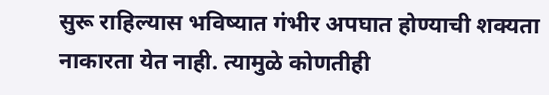सुरू राहिल्यास भविष्यात गंभीर अपघात होण्याची शक्यता नाकारता येत नाही. त्यामुळे कोणतीही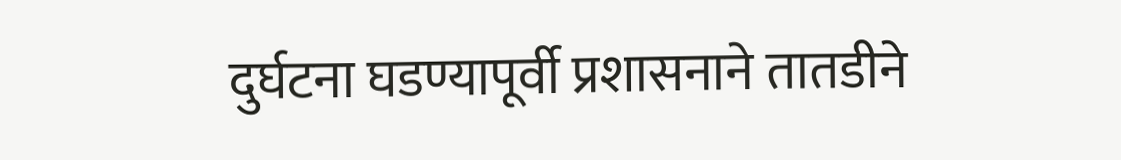दुर्घटना घडण्यापूर्वी प्रशासनाने तातडीने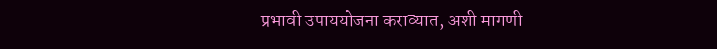प्रभावी उपाययोजना कराव्यात, अशी मागणी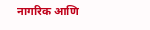नागरिक आणि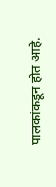पालकांकडून होत आहे.